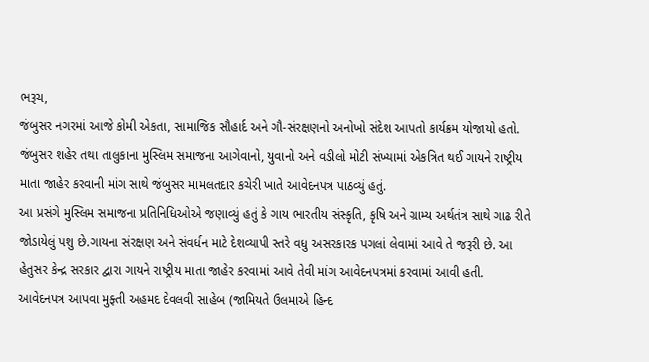ભરૂચ,
જંબુસર નગરમાં આજે કોમી એકતા, સામાજિક સૌહાર્દ અને ગૌ-સંરક્ષણનો અનોખો સંદેશ આપતો કાર્યક્રમ યોજાયો હતો. જંબુસર શહેર તથા તાલુકાના મુસ્લિમ સમાજના આગેવાનો, યુવાનો અને વડીલો મોટી સંખ્યામાં એકત્રિત થઈ ગાયને રાષ્ટ્રીય માતા જાહેર કરવાની માંગ સાથે જંબુસર મામલતદાર કચેરી ખાતે આવેદનપત્ર પાઠવ્યું હતું.
આ પ્રસંગે મુસ્લિમ સમાજના પ્રતિનિધિઓએ જણાવ્યું હતું કે ગાય ભારતીય સંસ્કૃતિ, કૃષિ અને ગ્રામ્ય અર્થતંત્ર સાથે ગાઢ રીતે જોડાયેલું પશુ છે.ગાયના સંરક્ષણ અને સંવર્ધન માટે દેશવ્યાપી સ્તરે વધુ અસરકારક પગલાં લેવામાં આવે તે જરૂરી છે. આ હેતુસર કેન્દ્ર સરકાર દ્વારા ગાયને રાષ્ટ્રીય માતા જાહેર કરવામાં આવે તેવી માંગ આવેદનપત્રમાં કરવામાં આવી હતી.
આવેદનપત્ર આપવા મુફ્તી અહમદ દેવલવી સાહેબ (જામિયતે ઉલમાએ હિન્દ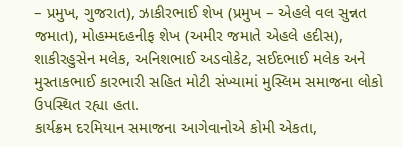– પ્રમુખ, ગુજરાત), ઝાકીરભાઈ શેખ (પ્રમુખ – એહલે વલ સુન્નત જમાત), મોહમ્મદહનીફ શેખ (અમીર જમાતે એહલે હદીસ), શાકીરહુસેન મલેક, અનિશભાઈ અડવોકેટ, સઈદભાઈ મલેક અને મુસ્તાકભાઈ કારભારી સહિત મોટી સંખ્યામાં મુસ્લિમ સમાજના લોકો ઉપસ્થિત રહ્યા હતા.
કાર્યક્રમ દરમિયાન સમાજના આગેવાનોએ કોમી એકતા,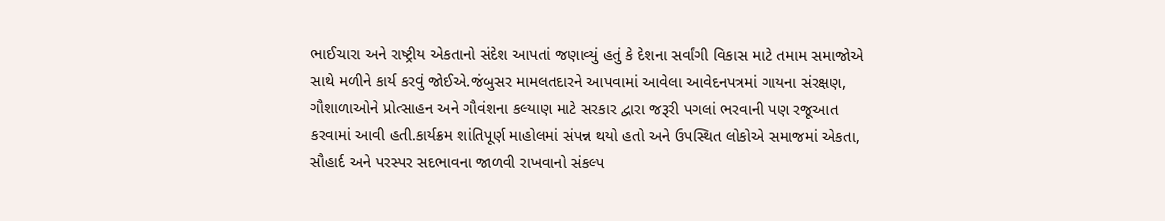ભાઈચારા અને રાષ્ટ્રીય એકતાનો સંદેશ આપતાં જણાવ્યું હતું કે દેશના સર્વાંગી વિકાસ માટે તમામ સમાજોએ સાથે મળીને કાર્ય કરવું જોઈએ.જંબુસર મામલતદારને આપવામાં આવેલા આવેદનપત્રમાં ગાયના સંરક્ષણ, ગૌશાળાઓને પ્રોત્સાહન અને ગૌવંશના કલ્યાણ માટે સરકાર દ્વારા જરૂરી પગલાં ભરવાની પણ રજૂઆત કરવામાં આવી હતી.કાર્યક્રમ શાંતિપૂર્ણ માહોલમાં સંપન્ન થયો હતો અને ઉપસ્થિત લોકોએ સમાજમાં એકતા, સૌહાર્દ અને પરસ્પર સદભાવના જાળવી રાખવાનો સંકલ્પ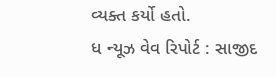વ્યક્ત કર્યો હતો.
ધ ન્યૂઝ વેવ રિપોર્ટ : સાજીદ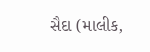સૈદા (માલીક,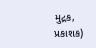મુદ્રક, પ્રકાશક)